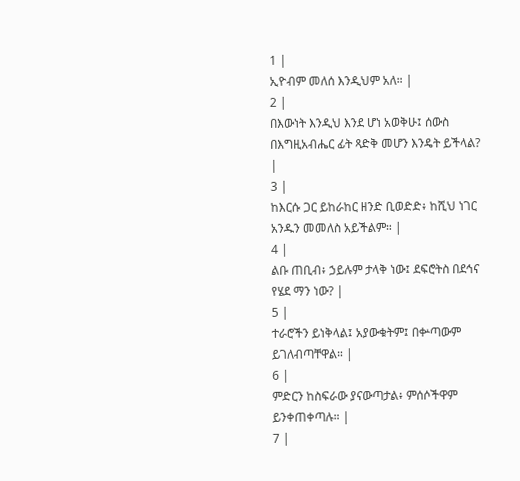1 |
ኢዮብም መለሰ እንዲህም አለ። |
2 |
በእውነት እንዲህ እንደ ሆነ አወቅሁ፤ ሰውስ በእግዚአብሔር ፊት ጻድቅ መሆን እንዴት ይችላል? |
3 |
ከእርሱ ጋር ይከራከር ዘንድ ቢወድድ፥ ከሺህ ነገር አንዱን መመለስ አይችልም። |
4 |
ልቡ ጠቢብ፥ ኃይሉም ታላቅ ነው፤ ደፍሮትስ በደኅና የሄደ ማን ነው? |
5 |
ተራሮችን ይነቅላል፤ አያውቁትም፤ በቍጣውም ይገለብጣቸዋል። |
6 |
ምድርን ከስፍራው ያናውጣታል፥ ምሰሶችዋም ይንቀጠቀጣሉ። |
7 |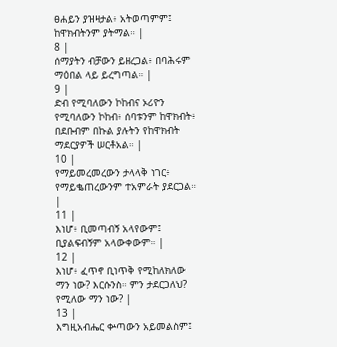ፀሐይን ያዝዛታል፥ አትወጣምም፤ ከዋክብትንም ያትማል። |
8 |
ሰማያትን ብቻውን ይዘረጋል፥ በባሕሩም ማዕበል ላይ ይረግጣል። |
9 |
ድብ የሚባለውን ኮከብና ኦሪዮን የሚባለውን ኮከብ፥ ሰባቱንም ከዋክብት፥ በደቡብም በኩል ያሉትን የከዋክብት ማደርያዎች ሠርቶአል። |
10 |
የማይመረመረውን ታላላቅ ነገር፥ የማይቈጠረውንም ተአምራት ያደርጋል። |
11 |
እነሆ፥ ቢመጣብኝ አላየውም፤ ቢያልፍብኝም አላውቀውም። |
12 |
እነሆ፥ ፈጥኖ ቢነጥቅ የሚከለክለው ማን ነው? እርሱንስ። ምን ታደርጋለህ? የሚለው ማን ነው? |
13 |
እግዚአብሔር ቍጣውን አይመልስም፤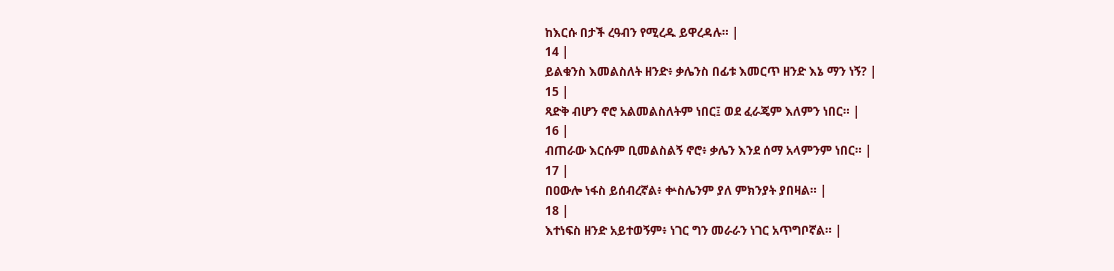ከእርሱ በታች ረዓብን የሚረዱ ይዋረዳሉ። |
14 |
ይልቁንስ እመልስለት ዘንድ፥ ቃሌንስ በፊቱ እመርጥ ዘንድ እኔ ማን ነኝ? |
15 |
ጻድቅ ብሆን ኖሮ አልመልስለትም ነበር፤ ወደ ፈራጄም እለምን ነበር። |
16 |
ብጠራው እርሱም ቢመልስልኝ ኖሮ፥ ቃሌን እንደ ሰማ አላምንም ነበር። |
17 |
በዐውሎ ነፋስ ይሰብረኛል፥ ቍስሌንም ያለ ምክንያት ያበዛል። |
18 |
እተነፍስ ዘንድ አይተወኝም፥ ነገር ግን መራራን ነገር አጥግቦኛል። |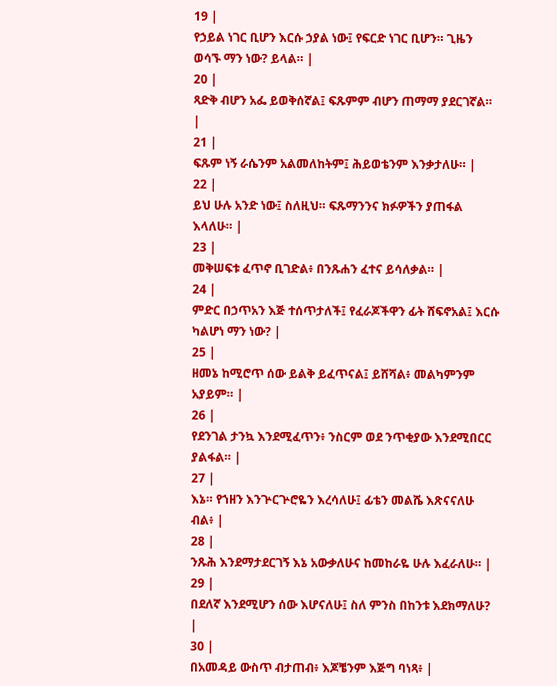19 |
የኃይል ነገር ቢሆን እርሱ ኃያል ነው፤ የፍርድ ነገር ቢሆን። ጊዜን ወሳኙ ማን ነው? ይላል። |
20 |
ጻድቅ ብሆን አፌ ይወቅሰኛል፤ ፍጹምም ብሆን ጠማማ ያደርገኛል። |
21 |
ፍጹም ነኝ ራሴንም አልመለከትም፤ ሕይወቴንም እንቃታለሁ። |
22 |
ይህ ሁሉ አንድ ነው፤ ስለዚህ። ፍጹማንንና ክፉዎችን ያጠፋል እላለሁ። |
23 |
መቅሠፍቱ ፈጥኖ ቢገድል፥ በንጹሐን ፈተና ይሳለቃል። |
24 |
ምድር በኃጥአን እጅ ተሰጥታለች፤ የፈራጆችዋን ፊት ሸፍኖአል፤ እርሱ ካልሆነ ማን ነው? |
25 |
ዘመኔ ከሚሮጥ ሰው ይልቅ ይፈጥናል፤ ይሸሻል፥ መልካምንም አያይም። |
26 |
የደንገል ታንኳ እንደሚፈጥን፥ ንስርም ወደ ንጥቂያው እንደሚበርር ያልፋል። |
27 |
እኔ። የኀዘን እንጕርጕሮዬን እረሳለሁ፤ ፊቴን መልሼ እጽናናለሁ ብል፥ |
28 |
ንጹሕ እንደማታደርገኝ እኔ አውቃለሁና ከመከራዬ ሁሉ እፈራለሁ። |
29 |
በደለኛ እንደሚሆን ሰው እሆናለሁ፤ ስለ ምንስ በከንቱ እደክማለሁ? |
30 |
በአመዳይ ውስጥ ብታጠብ፥ እጆቼንም እጅግ ባነጻ፥ |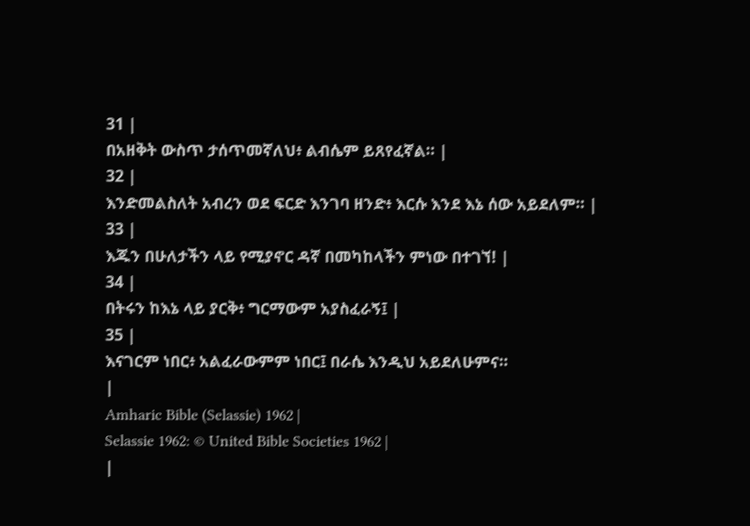31 |
በአዘቅት ውስጥ ታሰጥመኛለህ፥ ልብሴም ይጸየፈኛል። |
32 |
እንድመልስለት አብረን ወደ ፍርድ እንገባ ዘንድ፥ እርሱ እንደ እኔ ሰው አይደለም። |
33 |
እጁን በሁለታችን ላይ የሚያኖር ዳኛ በመካከላችን ምነው በተገኘ! |
34 |
በትሩን ከእኔ ላይ ያርቅ፥ ግርማውም አያስፈራኝ፤ |
35 |
እናገርም ነበር፥ አልፈራውምም ነበር፤ በራሴ እንዲህ አይደለሁምና።
|
Amharic Bible (Selassie) 1962 |
Selassie 1962: © United Bible Societies 1962 |
|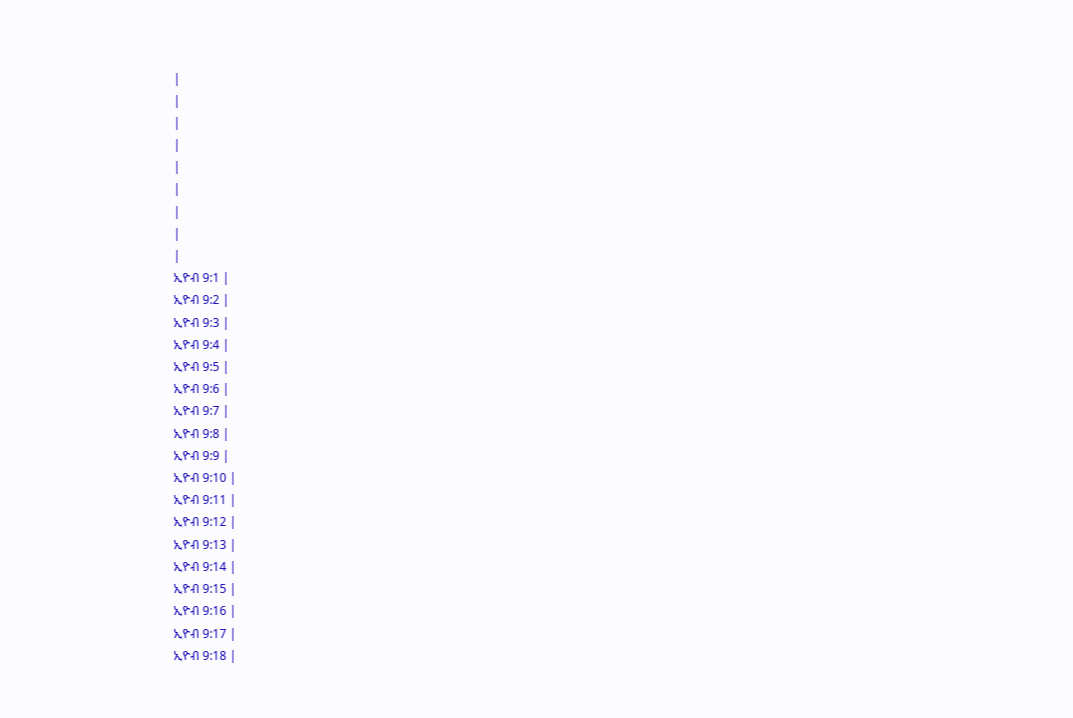|
|
|
|
|
|
|
|
|
ኢዮብ 9:1 |
ኢዮብ 9:2 |
ኢዮብ 9:3 |
ኢዮብ 9:4 |
ኢዮብ 9:5 |
ኢዮብ 9:6 |
ኢዮብ 9:7 |
ኢዮብ 9:8 |
ኢዮብ 9:9 |
ኢዮብ 9:10 |
ኢዮብ 9:11 |
ኢዮብ 9:12 |
ኢዮብ 9:13 |
ኢዮብ 9:14 |
ኢዮብ 9:15 |
ኢዮብ 9:16 |
ኢዮብ 9:17 |
ኢዮብ 9:18 |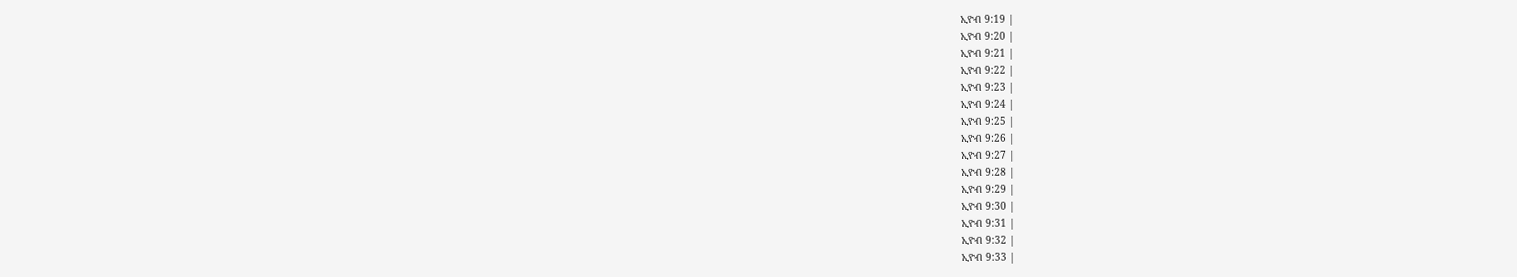ኢዮብ 9:19 |
ኢዮብ 9:20 |
ኢዮብ 9:21 |
ኢዮብ 9:22 |
ኢዮብ 9:23 |
ኢዮብ 9:24 |
ኢዮብ 9:25 |
ኢዮብ 9:26 |
ኢዮብ 9:27 |
ኢዮብ 9:28 |
ኢዮብ 9:29 |
ኢዮብ 9:30 |
ኢዮብ 9:31 |
ኢዮብ 9:32 |
ኢዮብ 9:33 |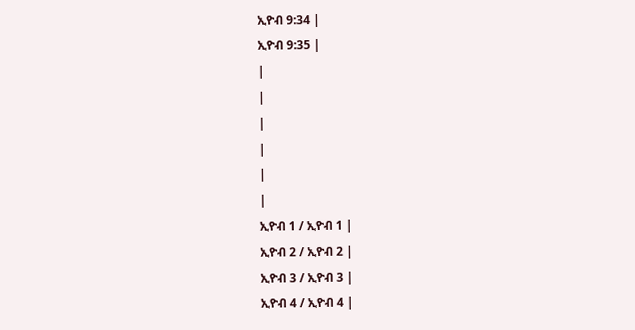ኢዮብ 9:34 |
ኢዮብ 9:35 |
|
|
|
|
|
|
ኢዮብ 1 / ኢዮብ 1 |
ኢዮብ 2 / ኢዮብ 2 |
ኢዮብ 3 / ኢዮብ 3 |
ኢዮብ 4 / ኢዮብ 4 |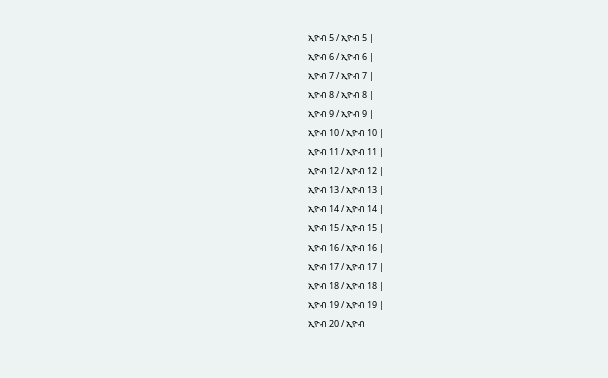ኢዮብ 5 / ኢዮብ 5 |
ኢዮብ 6 / ኢዮብ 6 |
ኢዮብ 7 / ኢዮብ 7 |
ኢዮብ 8 / ኢዮብ 8 |
ኢዮብ 9 / ኢዮብ 9 |
ኢዮብ 10 / ኢዮብ 10 |
ኢዮብ 11 / ኢዮብ 11 |
ኢዮብ 12 / ኢዮብ 12 |
ኢዮብ 13 / ኢዮብ 13 |
ኢዮብ 14 / ኢዮብ 14 |
ኢዮብ 15 / ኢዮብ 15 |
ኢዮብ 16 / ኢዮብ 16 |
ኢዮብ 17 / ኢዮብ 17 |
ኢዮብ 18 / ኢዮብ 18 |
ኢዮብ 19 / ኢዮብ 19 |
ኢዮብ 20 / ኢዮብ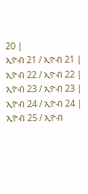20 |
ኢዮብ 21 / ኢዮብ 21 |
ኢዮብ 22 / ኢዮብ 22 |
ኢዮብ 23 / ኢዮብ 23 |
ኢዮብ 24 / ኢዮብ 24 |
ኢዮብ 25 / ኢዮብ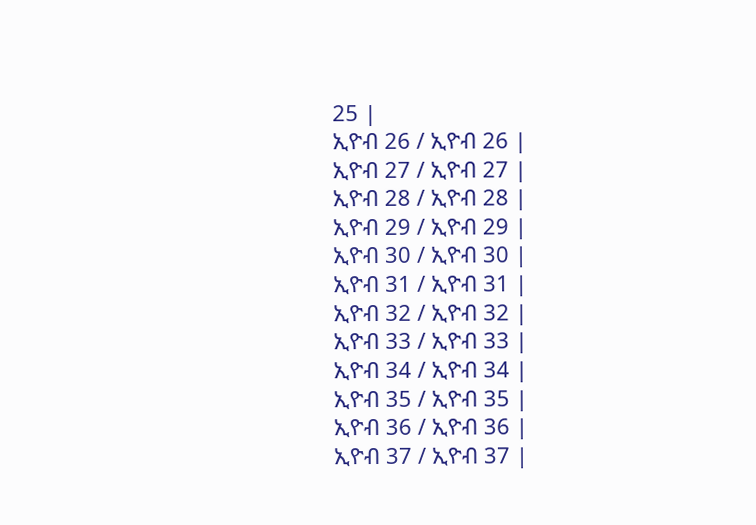25 |
ኢዮብ 26 / ኢዮብ 26 |
ኢዮብ 27 / ኢዮብ 27 |
ኢዮብ 28 / ኢዮብ 28 |
ኢዮብ 29 / ኢዮብ 29 |
ኢዮብ 30 / ኢዮብ 30 |
ኢዮብ 31 / ኢዮብ 31 |
ኢዮብ 32 / ኢዮብ 32 |
ኢዮብ 33 / ኢዮብ 33 |
ኢዮብ 34 / ኢዮብ 34 |
ኢዮብ 35 / ኢዮብ 35 |
ኢዮብ 36 / ኢዮብ 36 |
ኢዮብ 37 / ኢዮብ 37 |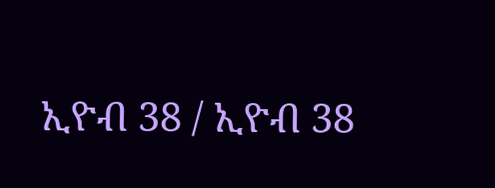ኢዮብ 38 / ኢዮብ 38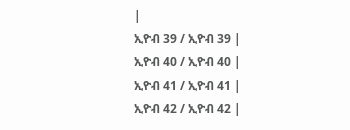|
ኢዮብ 39 / ኢዮብ 39 |
ኢዮብ 40 / ኢዮብ 40 |
ኢዮብ 41 / ኢዮብ 41 |
ኢዮብ 42 / ኢዮብ 42 |